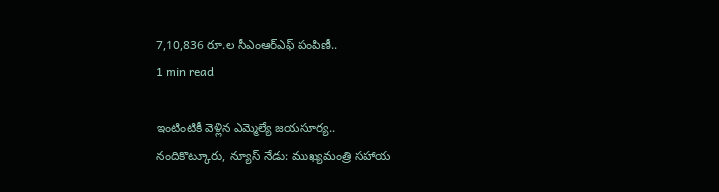7,10,836 రూ.ల సీఎంఆర్ఎఫ్ పంపిణీ..
1 min read

ఇంటింటికీ వెళ్లిన ఎమ్మెల్యే జయసూర్య..
నందికొట్కూరు, న్యూస్ నేడు: ముఖ్యమంత్రి సహాయ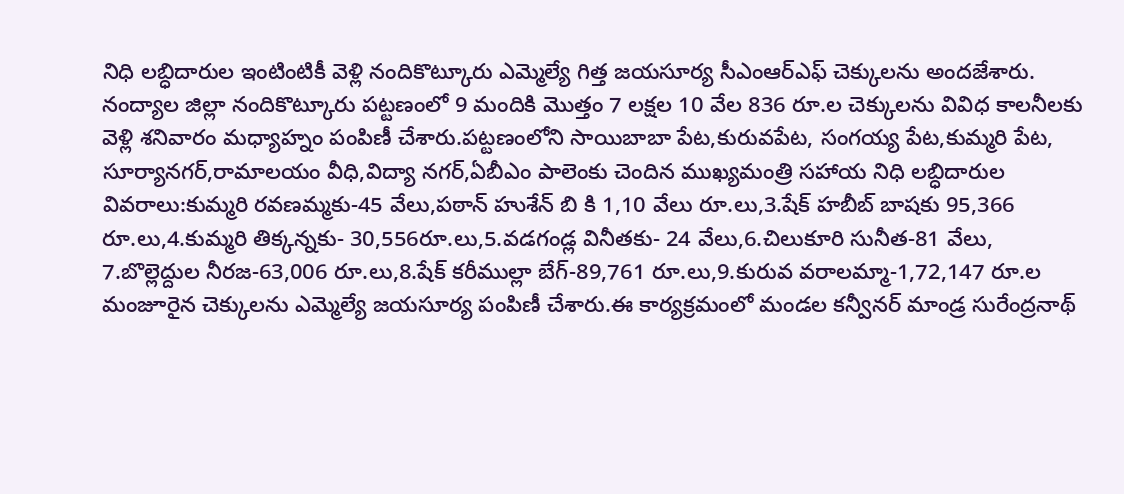నిధి లబ్ధిదారుల ఇంటింటికీ వెళ్లి నందికొట్కూరు ఎమ్మెల్యే గిత్త జయసూర్య సీఎంఆర్ఎఫ్ చెక్కులను అందజేశారు. నంద్యాల జిల్లా నందికొట్కూరు పట్టణంలో 9 మందికి మొత్తం 7 లక్షల 10 వేల 836 రూ.ల చెక్కులను వివిధ కాలనీలకు వెళ్లి శనివారం మధ్యాహ్నం పంపిణీ చేశారు.పట్టణంలోని సాయిబాబా పేట,కురువపేట, సంగయ్య పేట,కుమ్మరి పేట, సూర్యానగర్,రామాలయం వీధి,విద్యా నగర్,ఏబీఎం పాలెంకు చెందిన ముఖ్యమంత్రి సహాయ నిధి లబ్ధిదారుల వివరాలు:కుమ్మరి రవణమ్మకు-45 వేలు,పఠాన్ హుశేన్ బి కి 1,10 వేలు రూ.లు,3.షేక్ హబీబ్ బాషకు 95,366 రూ.లు,4.కుమ్మరి తిక్కన్నకు- 30,556రూ.లు,5.వడగండ్ల వినీతకు- 24 వేలు,6.చిలుకూరి సునీత-81 వేలు, 7.బొల్లెద్దుల నీరజ-63,006 రూ.లు,8.షేక్ కరీముల్లా బేగ్-89,761 రూ.లు,9.కురువ వరాలమ్మా-1,72,147 రూ.ల మంజూరైన చెక్కులను ఎమ్మెల్యే జయసూర్య పంపిణీ చేశారు.ఈ కార్యక్రమంలో మండల కన్వీనర్ మాండ్ర సురేంద్రనాథ్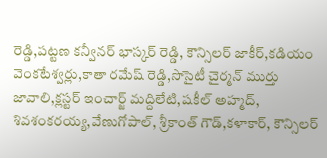రెడ్డి,పట్టణ కన్వీనర్ భాస్కర్ రెడ్డి, కౌన్సిలర్ జాకీర్,కడియం వెంకటేశ్వర్లు,కాతా రమేష్ రెడ్డి,సొసైటీ చైర్మన్ ముర్తు జావాలి,క్లస్టర్ ఇంచార్జ్ మద్దిలేటి,షకీల్ అహ్మద్, శివశంకరయ్య,వేణుగోపాల్, శ్రీకాంత్ గౌడ్,కళాకార్, కౌన్సిలర్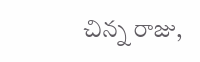చిన్న రాజు,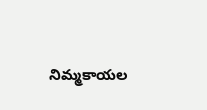నిమ్మకాయల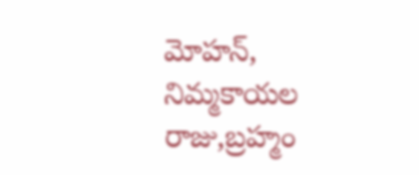మోహన్, నిమ్మకాయల రాజు,బ్రహ్మం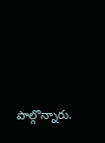పాల్గొన్నారు.